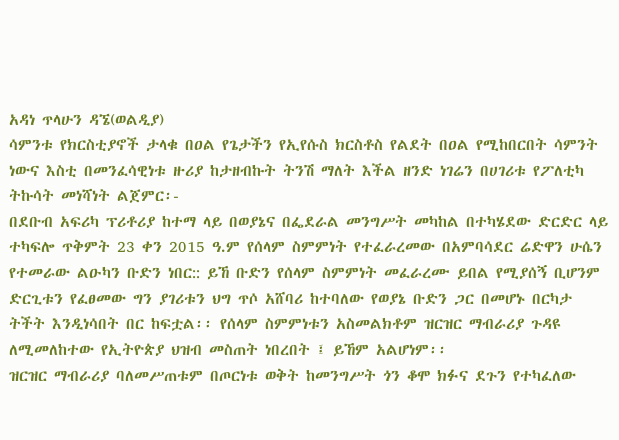አዳነ ጥላሁን ዳኜ(ወልዲያ)
ሳምንቱ የክርስቲያኖች ታላቁ በዐል የጌታችን የኢየሱስ ክርስቶስ የልደት በዐል የሚከበርበት ሳምንት ነውና እስቲ በመንፈሳዊነቱ ዙሪያ ከታዘብኩት ትንሽ ማለት እችል ዘንድ ነገሬን በሀገሪቱ የፖለቲካ ትኩሳት መነሻነት ልጀምር፡-
በደቡብ አፍሪካ ፕሪቶሪያ ከተማ ላይ በወያኔና በፌደራል መንግሥት መካከል በተካሄደው ድርድር ላይ ተካፍሎ ጥቅምት 23 ቀን 2015 ዓ.ም የሰላም ስምምነት የተፈራረመው በአምባሳደር ሬድዋን ሁሴን የተመራው ልዑካን ቡድን ነበር:: ይኸ ቡድን የሰላም ስምምነት መፈራረሙ ይበል የሚያሰኝ ቢሆንም ድርጊቱን የፈፀመው ግን ያገሪቱን ህግ ጥሶ አሸባሪ ከተባለው የወያኔ ቡድን ጋር በመሆኑ በርካታ ትችት እንዲነሳበት በር ከፍቷል፡፡ የሰላም ስምምነቱን አስመልክቶም ዝርዝር ማብራሪያ ጉዳዩ ለሚመለከተው የኢትዮጵያ ህዝብ መስጠት ነበረበት ፤ ይኸም አልሆነም፡፡
ዝርዝር ማብራሪያ ባለመሥጠቱም በጦርነቱ ወቅት ከመንግሥት ጎን ቆሞ ክፉና ደጉን የተካፈለው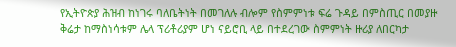የኢትዮጵያ ሕዝብ ከነገሩ ባለቤትነት በመገለሉ ብሎም የስምምነቱ ፍሬ ጉዳይ በምስጢር በመያዙ ቅሬታ ከማስነሳቱም ሌላ ፕሪቶሪያም ሆነ ናይሮቢ ላይ በተደረገው ስምምነት ዙሪያ ለበርካታ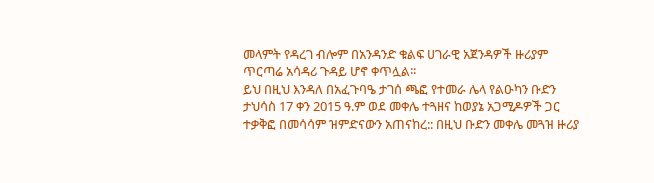መላምት የዳረገ ብሎም በአንዳንድ ቁልፍ ሀገራዊ አጀንዳዎች ዙሪያም ጥርጣሬ አሳዳሪ ጉዳይ ሆኖ ቀጥሏል፡፡
ይህ በዚህ እንዳለ በአፈጉባዔ ታገሰ ጫፎ የተመራ ሌላ የልዑካን ቡድን ታህሳስ 17 ቀን 2015 ዓ.ም ወደ መቀሌ ተጓዘና ከወያኔ አጋሚዶዎች ጋር ተቃቅፎ በመሳሳም ዝምድናውን አጠናከረ:: በዚህ ቡድን መቀሌ መጓዝ ዙሪያ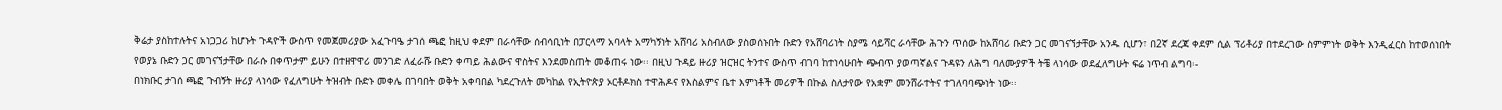ቅሬታ ያስከተሉትና አነጋጋሪ ከሆኑት ጉዳዮች ውስጥ የመጀመሪያው አፈጉባዔ ታገሰ ጫፎ ከዚህ ቀደም በራሳቸው ሰብሳቢነት በፓርላማ አባላት አማካኝነት አሸባሪ አስብለው ያስወሰኑበት ቡድን የአሸባሪነት ስያሜ ሳይሻር ራሳቸው ሕጉን ጥሰው ከአሸባሪ ቡድን ጋር መገናኘታቸው አንዱ ሲሆን፣ በ2ኛ ደረጃ ቀደም ሲል ፕሪቶሪያ በተደረገው ስምምነት ወቅት እንዲፈርስ ከተወሰነበት የወያኔ ቡድን ጋር መገናኘታቸው በራሱ በቀጥታም ይሁን በተዘዋዋሪ መንገድ ለፈራሹ ቡድን ቀጣይ ሕልውና ዋስትና እንደመስጠት መቆጠሩ ነው፡፡ በዚህ ጉዳይ ዙሪያ ዝርዝር ትንተና ውስጥ ብገባ ከተነሳሁበት ጭብጥ ያወጣኛልና ጉዳዩን ለሕግ ባለሙያዎች ትቼ ላነሳው ወደፈለግሁት ፍሬ ነጥብ ልግባ፡-
በነክቡር ታገሰ ጫፎ ጉብኝት ዙሪያ ላነሳው የፈለግሁት ትዝብት ቡድኑ መቀሌ በገባበት ወቅት አቀባበል ካደረጉለት መካከል የኢትዮጵያ ኦርቶዶክስ ተዋሕዶና የእስልምና ቤተ እምነቶች መሪዎች በኩል ስለታየው የአቋም መንሸራተትና ተገለባባጭነት ነው፡፡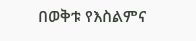በወቅቱ የእስልምና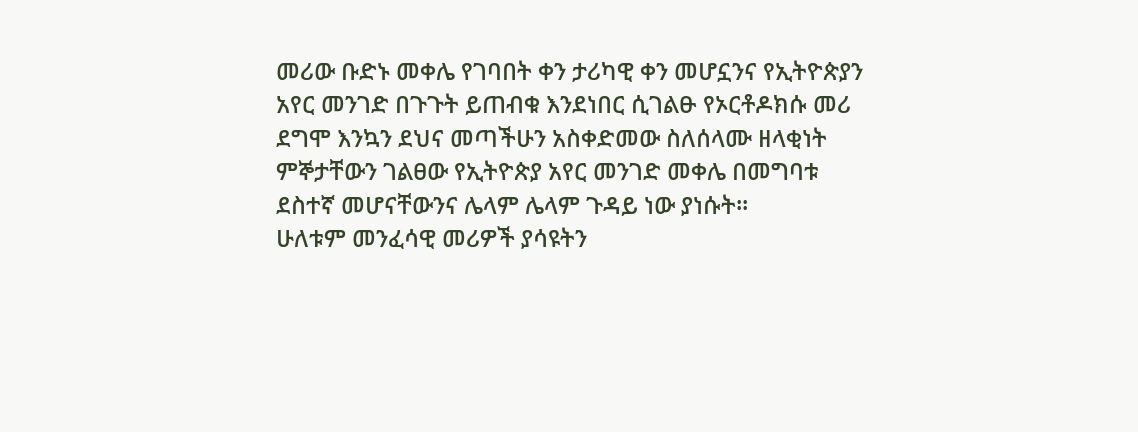መሪው ቡድኑ መቀሌ የገባበት ቀን ታሪካዊ ቀን መሆኗንና የኢትዮጵያን አየር መንገድ በጉጉት ይጠብቁ እንደነበር ሲገልፁ የኦርቶዶክሱ መሪ ደግሞ እንኳን ደህና መጣችሁን አስቀድመው ስለሰላሙ ዘላቂነት ምኞታቸውን ገልፀው የኢትዮጵያ አየር መንገድ መቀሌ በመግባቱ ደስተኛ መሆናቸውንና ሌላም ሌላም ጉዳይ ነው ያነሱት፡፡
ሁለቱም መንፈሳዊ መሪዎች ያሳዩትን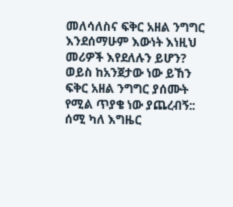መለሳለስና ፍቅር አዘል ንግግር እንደሰማሁም እውነት እነዚህ መሪዎች እየደለሉን ይሆን? ወይስ ከአንጀታው ነው ይኸን ፍቅር አዘል ንግግር ያሰሙት የሚል ጥያቄ ነው ያጨረብኝ:: ሰሚ ካለ እግዜር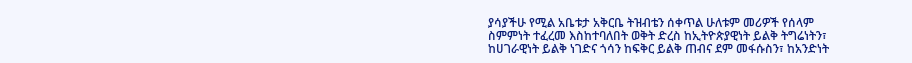ያሳያችሁ የሚል አቤቱታ አቅርቤ ትዝብቴን ሰቀጥል ሁለቱም መሪዎች የሰላም ስምምነት ተፈረመ እስከተባለበት ወቅት ድረስ ከኢትዮጵያዊነት ይልቅ ትግሬነትን፣ ከሀገራዊነት ይልቅ ነገድና ጎሳን ከፍቅር ይልቅ ጠብና ደም መፋሱስን፣ ከአንድነት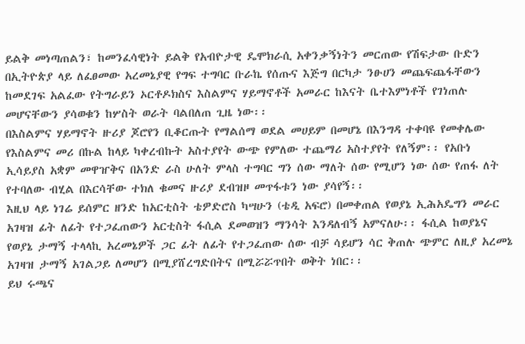ይልቅ መነጣጠልን፣ ከመንፈሳዊነት ይልቅ የአብዮታዊ ዴሞክራሲ አቀንቃኝነትን መርጠው የሽፍታው ቡድን በኢትዮጵያ ላይ ለፈፀመው አረመኔያዊ የግፍ ተግባር ቡራኬ የሰጡና እጅግ በርካታ ንፁሀን መጨፍጨፋቸውን ከመደገፍ አልፈው የትግራይን ኦርቶዶክስና እስልምና ሃይማኖቶች አመራር ከእናት ቤተእምነቶች የገነጠሉ መሆናቸውን ያሳወቁን ከሦስት ወራት ባልበለጠ ጊዜ ነው፡፡
በእስልምና ሃይማኖት ዙሪያ ጆሮየን ቢቆርጡት የማልሰማ ወደል መሀይም በመሆኔ በእንግዳ ተቀባዩ የመቀሌው የእስልምና መሪ በኩል ከላይ ካቀረብኩት አስተያየት ውጭ የምለው ተጨማሪ አስተያየት የለኝም፡፡ የአቡነ ኢሳይያስ አቋም መዋዠቅና በአንድ ራስ ሁለት ምላስ ተግባር ግን ሰው ማለት ሰው የሚሆን ነው ሰው የጠፋ ለት የተባለው ብሂል በእርሳቸው ተክለ ቁመና ዙሪያ ደብዝዞ መጥፋቱን ነው ያሳየኝ፡፡
እዚህ ላይ ነገሬ ይሰምር ዘንድ ከአርቲስት ቴዎድሮስ ካሣሁን (ቴዲ አፍሮ) በመቀጠል የወያኔ ኢሕአዴግን መራር አገዛዝ ፊት ለፊት የተጋፈጠውን አርቲስት ፋሲል ደመወዝን ማንሳት እንዳለብኝ አምናለሁ፡፡ ፋሲል ከወያኔና የወያኔ ታማኝ ተላላኪ አረመኔዎች ጋር ፊት ለፊት የተጋፈጠው ሰው ብቻ ሳይሆን ሳር ቅጠሉ ጭምር ለዚያ አረመኔ አገዛዝ ታማኝ አገልጋይ ለመሆን በሚያሸረግድበትና በሚሯሯጥበት ወቅት ነበር፡፡
ይህ ሩጫና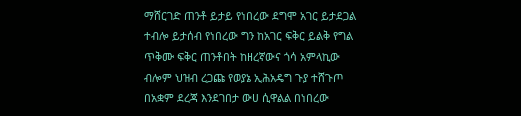ማሸርገድ ጠንቶ ይታይ የነበረው ደግሞ አገር ይታደጋል ተብሎ ይታሰብ የነበረው ግን ከአገር ፍቅር ይልቅ የግል ጥቅሙ ፍቅር ጠንቶበት ከዘረኛውና ጎሳ አምላኪው ብሎም ህዝብ ረጋጩ የወያኔ ኢሕአዴግ ጉያ ተሸጉጦ በአቋም ደረጃ እንደገበታ ውሀ ሲዋልል በነበረው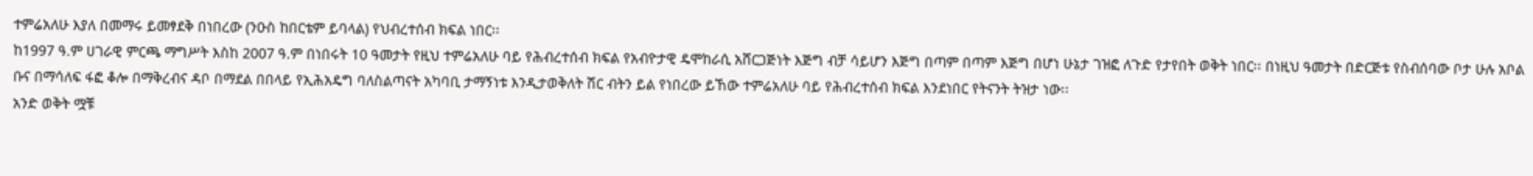ተምሬአለሁ እያለ በመማሩ ይመፃደቅ በነበረው (ንዑስ ከበርቴም ይባላል) የህብረተሰብ ክፍል ነበር፡፡
ከ1997 ዓ.ም ሀገራዊ ምርጫ ማግሥት እስከ 2007 ዓ.ም በነበሩት 10 ዓመታት የዚህ ተምሬአለሁ ባይ የሕብረተሰብ ክፍል የአብዮታዊ ዴሞከራሲ አሸርጋጅነት እጅግ ብቻ ሳይሆን እጅግ በጣም በጣም እጅግ በሆነ ሁኔታ ገዝፎ ለጉድ የታየበት ወቅት ነበር፡፡ በነዚህ ዓመታት በድርጅቱ የስብሰባው ቦታ ሁሉ አቦል ቡና በማሳለፍ ፋፎ ቆሎ በማቅረብና ዳቦ በማደል በበላይ የኢሕአዴግ ባለስልጣናት አካባቢ ታማኝነቱ እንዲታወቅለት ሽር ብትን ይል የነበረው ይኸው ተምሬአለሁ ባይ የሕብረተሰብ ክፍል እንደነበር የትናንት ትዝታ ነው፡፡
አንድ ወቅት ሟቹ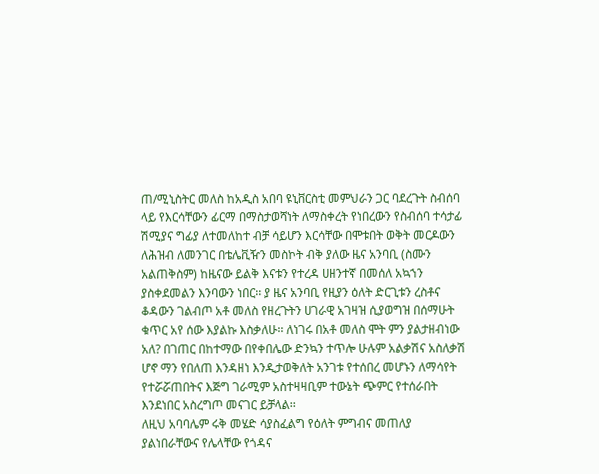ጠ/ሚኒስትር መለስ ከአዲስ አበባ ዩኒቨርስቲ መምህራን ጋር ባደረጉት ስብሰባ ላይ የእርሳቸውን ፊርማ በማስታወሻነት ለማስቀረት የነበረውን የስብሰባ ተሳታፊ ሽሚያና ግፊያ ለተመለከተ ብቻ ሳይሆን እርሳቸው በሞቱበት ወቅት መርዶውን ለሕዝብ ለመንገር በቴሌቪዥን መስኮት ብቅ ያለው ዜና አንባቢ (ስሙን አልጠቅስም) ከዜናው ይልቅ እናቱን የተረዳ ሀዘንተኛ በመሰለ አኳኀን ያስቀደመልን እንባውን ነበር፡፡ ያ ዜና አንባቢ የዚያን ዕለት ድርጊቱን ረስቶና ቆዳውን ገልብጦ አቶ መለስ የዘረጉትን ሀገራዊ አገዛዝ ሲያወግዝ በሰማሁት ቁጥር አየ ሰው እያልኩ እስቃለሁ፡፡ ለነገሩ በአቶ መለስ ሞት ምን ያልታዘብነው አለ? በገጠር በከተማው በየቀበሌው ድንኳን ተጥሎ ሁሉም አልቃሽና አስለቃሽ ሆኖ ማን የበለጠ እንዳዘነ እንዲታወቅለት አንገቱ የተሰበረ መሆኑን ለማሳየት የተሯሯጠበትና እጅግ ገራሚም አስተዛዛቢም ተውኔት ጭምር የተሰራበት እንደነበር አስረግጦ መናገር ይቻላል፡፡
ለዚህ አባባሌም ሩቅ መሄድ ሳያስፈልግ የዕለት ምግብና መጠለያ ያልነበራቸውና የሌላቸው የጎዳና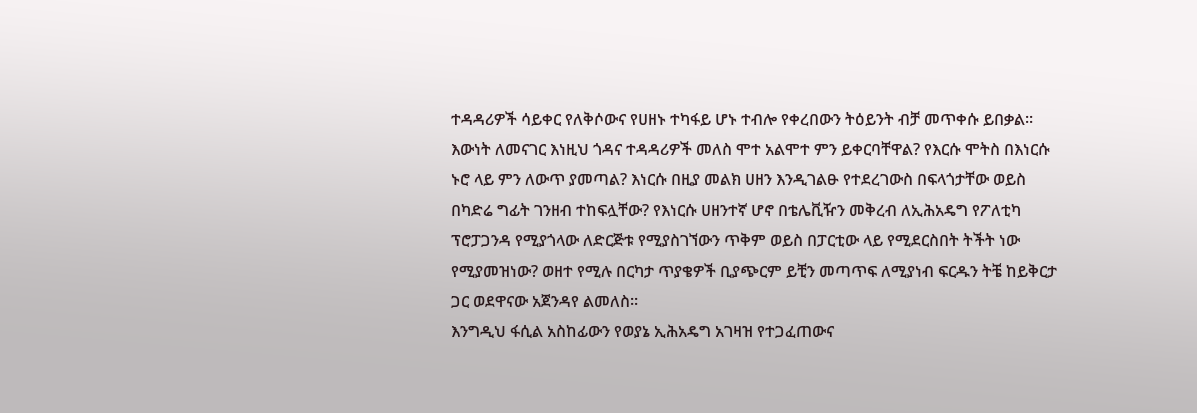ተዳዳሪዎች ሳይቀር የለቅሶውና የሀዘኑ ተካፋይ ሆኑ ተብሎ የቀረበውን ትዕይንት ብቻ መጥቀሱ ይበቃል፡፡ እውነት ለመናገር እነዚህ ጎዳና ተዳዳሪዎች መለስ ሞተ አልሞተ ምን ይቀርባቸዋል? የእርሱ ሞትስ በእነርሱ ኑሮ ላይ ምን ለውጥ ያመጣል? እነርሱ በዚያ መልክ ሀዘን እንዲገልፁ የተደረገውስ በፍላጎታቸው ወይስ በካድሬ ግፊት ገንዘብ ተከፍሏቸው? የእነርሱ ሀዘንተኛ ሆኖ በቴሌቪዥን መቅረብ ለኢሕአዴግ የፖለቲካ ፕሮፓጋንዳ የሚያጎላው ለድርጅቱ የሚያስገኘውን ጥቅም ወይስ በፓርቲው ላይ የሚደርስበት ትችት ነው የሚያመዝነው? ወዘተ የሚሉ በርካታ ጥያቄዎች ቢያጭርም ይቺን መጣጥፍ ለሚያነብ ፍርዱን ትቼ ከይቅርታ ጋር ወደዋናው አጀንዳየ ልመለስ፡፡
እንግዲህ ፋሲል አስከፊውን የወያኔ ኢሕአዴግ አገዛዝ የተጋፈጠውና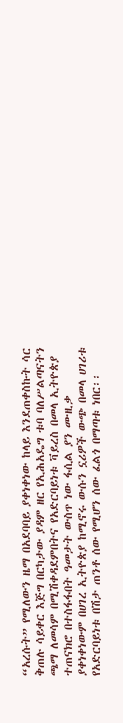“አረሱት” የሚለውን ዜማ በአደባባይ ያቀነቀነው ከላይ እንደጠቀስኩት ሳር ቅጠሉ ሳይቀር እጅግ በርካታው ያዳም ዘር የኢሕአዴግ ቱባ ባለሥልጣናትን ጫማ ለመሳም በሚሽቀዳደምበትና የአድርባይነቱ ቫይረስ በመላ ኢትዮጵያ ተጠናክሮ በተስፋፋበት ዓመታት ውስጥ ነው ፋሲል ያን ሙዚቃ ያቀነቀነውም በሀገረ ኢትዮጵያ ከሚኖሩ ውሱን ኗሪዎች ውጭ በመላ ሀገሪቱ የአድርባይነቱ በሽታ ጠንቶ ሰው የሚሆን ሰው ፈልጎ በማጣቱ ነበር፡፡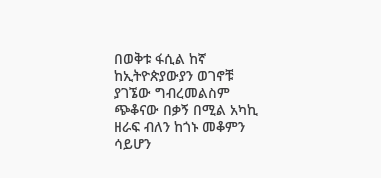በወቅቱ ፋሲል ከኛ ከኢትዮጵያውያን ወገኖቹ ያገኜው ግብረመልስም ጭቆናው በቃኝ በሚል አካኪ ዘራፍ ብለን ከጎኑ መቆምን ሳይሆን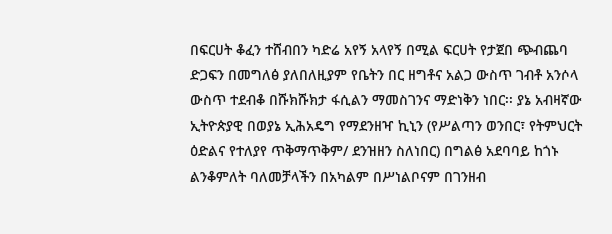በፍርሀት ቆፈን ተሸብበን ካድሬ አየኝ አላየኝ በሚል ፍርሀት የታጀበ ጭብጨባ ድጋፍን በመግለፅ ያለበለዚያም የቤትን በር ዘግቶና አልጋ ውስጥ ገብቶ አንሶላ ውስጥ ተደብቆ በሹክሹክታ ፋሲልን ማመስገንና ማድነቅን ነበር፡፡ ያኔ አብዛኛው ኢትዮጵያዊ በወያኔ ኢሕአዴግ የማደንዘዣ ኪኒን (የሥልጣን ወንበር፣ የትምህርት ዕድልና የተለያየ ጥቅማጥቅም/ ደንዝዘን ስለነበር) በግልፅ አደባባይ ከጎኑ ልንቆምለት ባለመቻላችን በአካልም በሥነልቦናም በገንዘብ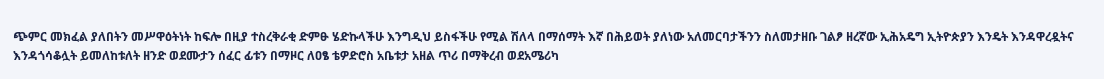ጭምር መክፈል ያለበትን መሥዋዕትነት ከፍሎ በዚያ ተስረቅራቂ ድምፁ ሄድኩላችሁ እንግዲህ ይስፋችሁ የሚል ሽለላ በማሰማት እኛ በሕይወት ያለነው አለመርባታችንን ስለመታዘቡ ገልፆ ዘረኛው ኢሕአዴግ ኢትዮጵያን እንዴት እንዳዋረዷትና እንዳጎሳቆሏት ይመለከቱለት ዘንድ ወደሙታን ሰፈር ፊቱን በማዞር ለዐፄ ቴዎድሮስ አቤቱታ አዘል ጥሪ በማቅረብ ወደአሜሪካ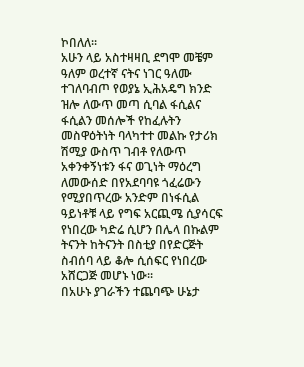ኮበለለ፡፡
አሁን ላይ አስተዛዛቢ ደግሞ መቼም ዓለም ወረተኛ ናትና ነገር ዓለሙ ተገለባብጦ የወያኔ ኢሕአዴግ ክንድ ዝሎ ለውጥ መጣ ሲባል ፋሲልና ፋሲልን መሰሎች የከፈሉትን መስዋዕትነት ባላካተተ መልኩ የታሪክ ሽሚያ ውስጥ ገብቶ የለውጥ አቀንቀኝነቱን ፋና ወጊነት ማዕረግ ለመውሰድ በየአደባባዩ ጎፈሬውን የሚያበጥረው አንድም በነፋሲል ዓይነቶቹ ላይ የግፍ አርጪሜ ሲያሳርፍ የነበረው ካድሬ ሲሆን በሌላ በኩልም ትናንት ከትናንት በስቲያ በየድርጅት ስብሰባ ላይ ቆሎ ሲሰፍር የነበረው አሸርጋጅ መሆኑ ነው፡፡
በአሁኑ ያገራችን ተጨባጭ ሁኔታ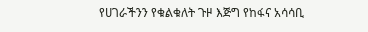የሀገራችንን የቁልቁለት ጉዞ እጅግ የከፋና አሳሳቢ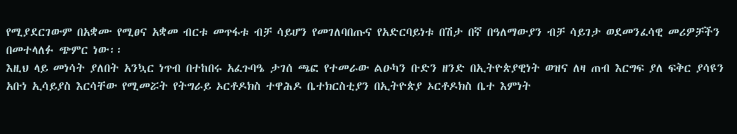የሚያደርገውም በአቋሙ የሚፀና አቋመ ብርቱ መጥፋቱ ብቻ ሳይሆን የመገለባበጡና የአድርባይነቱ በሽታ በኛ በዓለማውያን ብቻ ሳይገታ ወደመንፈሳዊ መሪዎቻችን በመተላለፉ ጭምር ነው፡፡
እዚህ ላይ መነሳት ያለበት አንኳር ነጥብ በተከበሩ አፈጉባዔ ታገሰ ጫፎ የተመራው ልዑካን ቡድን ዘንድ በኢትዮጵያዊነት ወዝና ለዛ ጠብ እርግፍ ያለ ፍቅር ያሳዩን አቡነ ኢሳይያስ እርሳቸው የሚመሯት የትግራይ ኦርቶዶክስ ተዋሕዶ ቤተክርስቲያን በኢትዮጵያ ኦርቶዶክስ ቤተ እምነት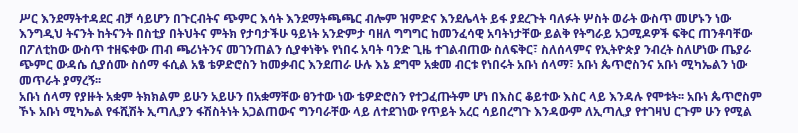ሥር እንደማትተዳደር ብቻ ሳይሆን በጉርብትና ጭምር እሳት እንደማትጫጫር ብሎም ዝምድና እንደሌላት ይፋ ያደረጉት ባለፉት ሦስት ወራት ውስጥ መሆኑን ነው እንግዲህ ትናንት ከትናንት በስቲያ በትህትና ምትክ የታባታችሁ ዓይነት አንድምታ ባዘለ ግግግር ከመንፈሳዊ አባትነታቸው ይልቅ የትግራይ አጋሚዶዎች ፍቅር ጠንቶባቸው በፖለቲከው ውስጥ ተዘፍቀው ጠብ ጫሪነትንና መገንጠልን ሲያቀነቅኑ የነበሩ አባት ባንድ ጊዜ ተገልብጠው ስለፍቅር፣ ስለሰላምና የኢትዮጵያ ንብረት ስለሆነው ጤያራ ጭምር ውዳሴ ሲያሰሙ ስሰማ ፋሲል አፄ ቴዎድሮስን ከመቃብር እንደጠራ ሁሉ እኔ ደግሞ አቋመ ብርቱ የነበሩት አቡነ ሰላማ፣ አቡነ ጴጥሮስንና አቡነ ሚካኤልን ነው መጥራት ያማረኝ፡፡
አቡነ ሰላማ የያዙት አቋም ትክክልም ይሁን አይሁን በአቋማቸው ፀንተው ነው ቴዎድሮስን የተጋፈጡትም ሆነ በእስር ቆይተው እስር ላይ እንዳሉ የሞቱት፡፡ አቡነ ጴጥሮስም ኾኑ አቡነ ሚካኤል የፋሺሽት ኢጣሊያን ፋሽስትነት አጋልጠውና ግንባራቸው ላይ ለተደገነው የጥይት አረር ሳይበረግጉ እንዳውም ለኢጣሊያ የተገዛህ ርጉም ሁን የሚል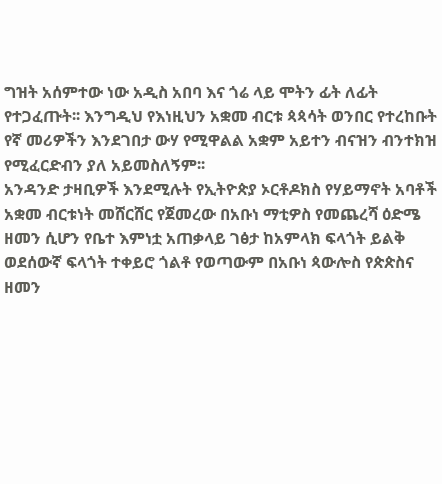ግዝት አሰምተው ነው አዲስ አበባ እና ጎሬ ላይ ሞትን ፊት ለፊት የተጋፈጡት፡፡ እንግዲህ የእነዚህን አቋመ ብርቱ ጳጳሳት ወንበር የተረከቡት የኛ መሪዎችን እንደገበታ ውሃ የሚዋልል አቋም አይተን ብናዝን ብንተክዝ የሚፈርድብን ያለ አይመስለኝም፡፡
አንዳንድ ታዛቢዎች እንደሚሉት የኢትዮጵያ ኦርቶዶክስ የሃይማኖት አባቶች አቋመ ብርቱነት መሸርሸር የጀመረው በአቡነ ማቲዎስ የመጨረሻ ዕድሜ ዘመን ሲሆን የቤተ እምነቷ አጠቃላይ ገፅታ ከአምላክ ፍላጎት ይልቅ ወደሰውኛ ፍላጎት ተቀይሮ ጎልቶ የወጣውም በአቡነ ጳውሎስ የጵጵስና ዘመን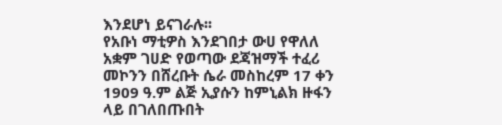እንደሆነ ይናገራሉ፡፡
የአቡነ ማቲዎስ እንደገበታ ውሀ የዋለለ አቋም ገሀድ የወጣው ደጃዝማች ተፈሪ መኮንን በሸረቡት ሴራ መስከረም 17 ቀን 1909 ዓ.ም ልጅ ኢያሱን ከምኒልክ ዙፋን ላይ በገለበጡበት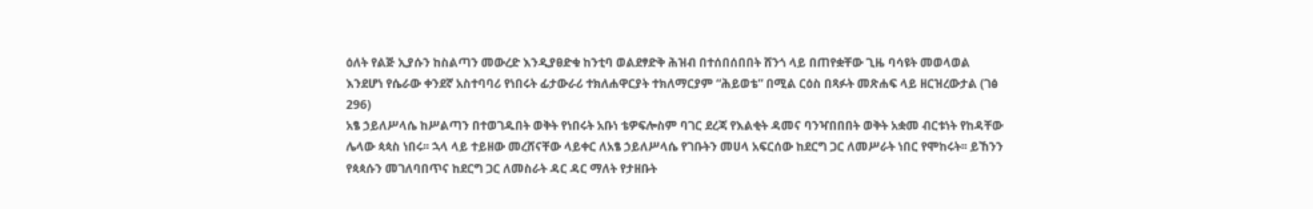ዕለት የልጅ ኢያሱን ከስልጣን መውረድ እንዲያፀድቁ ከንቲባ ወልደፃድቅ ሕዝብ በተሰበሰበበት ሸንጎ ላይ በጠየቋቸው ጊዜ ባሳዩት መወላወል እንደሆነ የሴራው ቀንደኛ አስተባባሪ የነበሩት ፊታውራሪ ተክለሐዋርያት ተክለማርያም “ሕይወቴ” በሚል ርዕስ በጻፉት መጽሐፍ ላይ ዘርዝረውታል (ገፅ 296)
አፄ ኃይለሥላሴ ከሥልጣን በተወገዱበት ወቅት የነበሩት አቡነ ቴዎፍሎስም ባገር ደረጃ የእልቂት ዳመና ባንዣበበበት ወቅት አቋመ ብርቱነት የከዳቸው ሌላው ጳጳስ ነበሩ፡፡ ኋላ ላይ ተይዘው መረሸናቸው ላይቀር ለአፄ ኃይለሥላሴ የገቡትን መሀላ አፍርሰው ከደርግ ጋር ለመሥራት ነበር የሞከሩት፡፡ ይኸንን የጳጳሱን መገለባበጥና ከደርግ ጋር ለመስራት ዳር ዳር ማለት የታዘቡት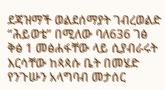ደጃዝማች ወልደሰማያት ገብረወልድ “ሕይወቴ” በሚለው ባለ636 ገፅ ቅፅ 1 መፅሐፋቸው ላይ ሲያብራሩት እርሳቸው ከጳጳሱ ቤት በመሄድ የንጉሡን አላግባብ መታሰር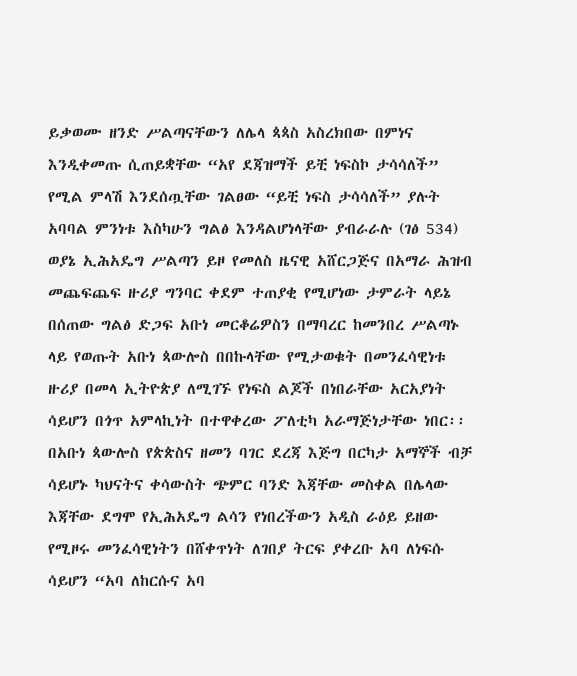ይቃወሙ ዘንድ ሥልጣናቸውን ለሌላ ጳጳስ አስረክበው በምነና እንዲቀመጡ ሲጠይቋቸው “አየ ደጃዝማች ይቺ ነፍስኮ ታሳሳለች” የሚል ምላሽ እንደሰጧቸው ገልፀው “ይቺ ነፍስ ታሳሳለች” ያሉት አባባል ምንነቱ እስካሁን ግልፅ እንዳልሆነላቸው ያብራራሉ (ገፅ 534)
ወያኔ ኢሕአዴግ ሥልጣን ይዞ የመለስ ዜናዊ አሸርጋጅና በአማራ ሕዝብ መጨፍጨፍ ዙሪያ ግንባር ቀደም ተጠያቂ የሚሆነው ታምራት ላይኔ በሰጠው ግልፅ ድጋፍ አቡነ መርቆሬዎስን በማባረር ከመንበረ ሥልጣኑ ላይ የወጡት አቡነ ጳውሎስ በበኩላቸው የሚታወቁት በመንፈሳዊነቱ ዙሪያ በመላ ኢትዮጵያ ለሚገኙ የነፍስ ልጆች በነበራቸው አርአያነት ሳይሆን በጎጥ አምላኪነት በተዋቀረው ፖለቲካ አራማጅነታቸው ነበር፡፡ በአቡነ ጳውሎስ የጵጵስና ዘመን ባገር ደረጃ እጅግ በርካታ አማኞች ብቻ ሳይሆኑ ካህናትና ቀሳውስት ጭምር ባንድ እጃቸው መስቀል በሌላው እጃቸው ደግሞ የኢሕአዴግ ልሳን የነበረችውን አዲስ ራዕይ ይዘው የሚዞሩ መንፈሳዊነትን በሸቀጥነት ለገበያ ትርፍ ያቀረቡ አባ ለነፍሱ ሳይሆን “አባ ለከርሱና አባ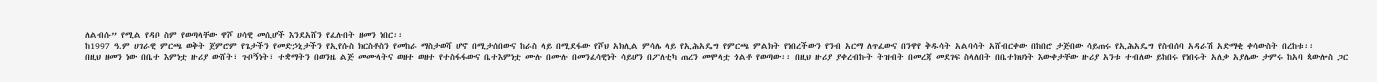ለልብሱ” የሚል የዳቦ ስም የወጣላቸው ዋሾ ሀሳዊ መሲሆች እንደአሸን የፈሉበት ዘመን ነበር፡፡
ከ1997 ዓ.ም ሀገራዊ ምርጫ ወቅት ጀምሮም የጌታችን የመድኃኒታችን የኢየሱስ ክርስቶስን የመከራ ማስታወሻ ሆኖ በሚታሰበውና ከራስ ላይ በሚደፋው የሾህ አክሊል ምሳሌ ላይ የኢሕአዴግ የምርጫ ምልክት የነበረችውን የንብ አርማ ለጥፈውና በንዋየ ቅዱሳት አልባሳት አሸብርቀው በከበሮ ታጅበው ሳይጠሩ የኢሕአዴግ የስብሰባ አዳራሽ አድማቂ ቀሳውስት በረከቱ፡፡
በዚህ ዘመን ነው በቤተ እምነቷ ዙሪያ ውሸት፣ ጉቦኝነት፣ ተቋማትን በወንዜ ልጅ መሙላትና ወዘተ ወዘተ የተስፋፋውና ቤተእምነቷ ሙሉ በሙሉ በመንፈሳዊነት ሳይሆን በፖለቲካ ጠረን መሞላቷ ጎልቶ የወጣው፡፡ በዚህ ዙሪያ ያቀረብኩት ትዝብት በመረጃ መደገፍ ስላለበት በቤተክህነት እውቀታቸው ዙሪያ አንቱ ተብለው ይከበሩ የነበሩት አለቃ አያሌው ታምሩ ከአባ ጳውሎስ ጋር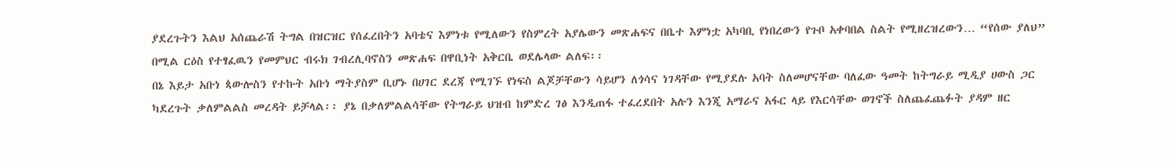ያደረጉትን እልህ አሰጨራሽ ትግል በዝርዝር የሰፈረበትን አባቴና እምነቱ የሚለውን የስምረት አያሌውን መጽሐፍና በቤተ እምነቷ አካባቢ የነበረውን የጉቦ አቀባበል ስልት የሚዘረዝረውን… “የሰው ያለህ” በሚል ርዕስ የተፃፈዉን የመምህር ብሩክ ገብረሊባኖስን መጽሐፍ በዋቢነት አቅርቤ ወደሌላው ልለፍ፡፡
በኔ እይታ አቡነ ጳውሎስን የተኩት አቡነ ማትያስም ቢሆኑ በሀገር ደረጃ የሚገኙ የነፍስ ልጆቻቸውን ሳይሆን ለጎሳና ነገዳቸው የሚያደሉ አባት ስለመሆናቸው ባለፈው ዓመት ከትግራይ ሚዲያ ሀውስ ጋር ካደረጉት ቃለምልልስ መረዳት ይቻላል፡፡ ያኔ በቃለምልልሳቸው የትግራይ ህዝብ ከምድረ ገፅ እንዲጠፋ ተፈረደበት አሉን እንጂ አማራና አፋር ላይ የእርሳቸው ወገኖች ስለጨፈጨፉት ያዳም ዘር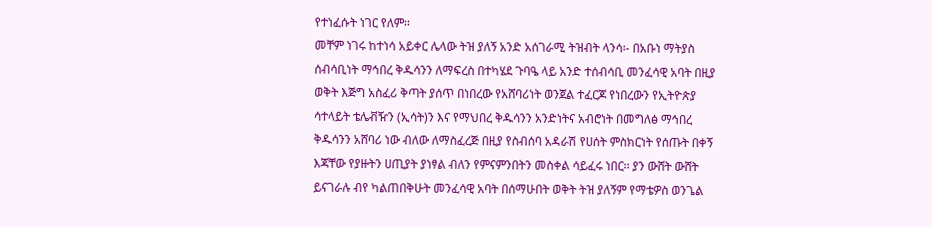የተነፈሱት ነገር የለም፡፡
መቸም ነገሩ ከተነሳ አይቀር ሌላው ትዝ ያለኝ አንድ አሰገራሚ ትዝብት ላንሳ፡- በአቡነ ማትያስ ሰብሳቢነት ማኅበረ ቅዱሳንን ለማፍረስ በተካሄደ ጉባዔ ላይ አንድ ተሰብሳቢ መንፈሳዊ አባት በዚያ ወቅት እጅግ አስፈሪ ቅጣት ያሰጥ በነበረው የአሸባሪነት ወንጀል ተፈርጆ የነበረውን የኢትዮጵያ ሳተላይት ቴሌቭዥን (ኢሳት)ን እና የማህበረ ቅዱሳንን አንድነትና አብሮነት በመግለፅ ማኅበረ ቅዱሳንን አሸባሪ ነው ብለው ለማስፈረጅ በዚያ የስብሰባ አዳራሽ የሀሰት ምስክርነት የሰጡት በቀኝ እጃቸው የያዙትን ሀጢያት ያነፃል ብለን የምናምንበትን መስቀል ሳይፈሩ ነበር፡፡ ያን ውሸት ውሸት ይናገራሉ ብየ ካልጠበቅሁት መንፈሳዊ አባት በሰማሁበት ወቅት ትዝ ያለኝም የማቴዎስ ወንጌል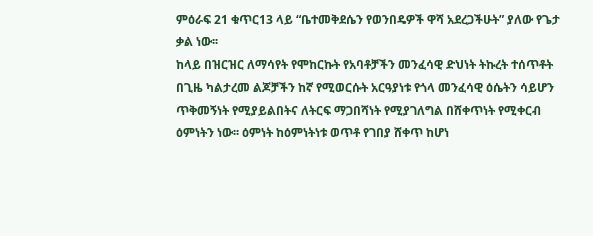ምዕራፍ 21 ቁጥር13 ላይ “ቤተመቅደሴን የወንበዴዎች ዋሻ አደረጋችሁት” ያለው የጌታ ቃል ነው፡፡
ከላይ በዝርዝር ለማሳየት የሞከርኩት የአባቶቻችን መንፈሳዊ ድህነት ትኩረት ተሰጥቶት በጊዜ ካልታረመ ልጆቻችን ከኛ የሚወርሱት አርዓያነቱ የጎላ መንፈሳዊ ዕሴትን ሳይሆን ጥቅመኝነት የሚያይልበትና ለትርፍ ማጋበሻነት የሚያገለግል በሸቀጥነት የሚቀርብ ዕምነትን ነው፡፡ ዕምነት ከዕምነትነቱ ወጥቶ የገበያ ሸቀጥ ከሆነ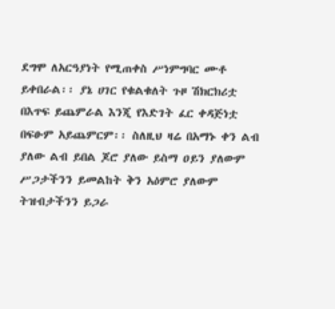ደግሞ ለአርዓያነት የሚጠቀስ ሥነምግባር ሙቶ ይቀበራል፡፡ ያኔ ሀገር የቁልቁለት ጉዞ ሽክርክሪቷ በእጥፍ ይጨምራል እንጂ የእድገት ፈር ቀዳጅነቷ በፍፁም አይጨምርም፡፡ ስለዚህ ዛሬ በአማኑ ቀን ልብ ያለው ልብ ይበል ጆሮ ያለው ይስማ ዐይን ያለውም ሥጋታችንን ይመልከት ቅን አዕምሮ ያለውም ትዝብታችንን ይጋራ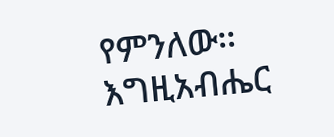የምንለው፡፡
እግዚአብሔር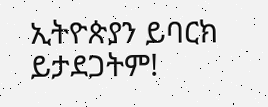ኢትዮጵያን ይባርክ ይታደጋትም!